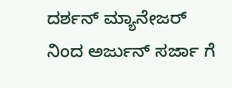ದರ್ಶನ್ ಮ್ಯಾನೇಜರ್ ನಿಂದ ಅರ್ಜುನ್ ಸರ್ಜಾ ಗೆ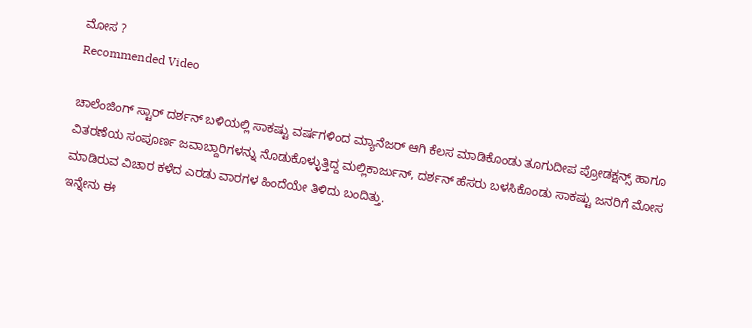ಮೋಸ ?
Recommended Video

ಚಾಲೆಂಜಿಂಗ್ ಸ್ಟಾರ್ ದರ್ಶನ್ ಬಳಿಯಲ್ಲಿ ಸಾಕಷ್ಟು ವರ್ಷಗಳಿಂದ ಮ್ಯಾನೆಜರ್ ಆಗಿ ಕೆಲಸ ಮಾಡಿಕೊಂಡು ತೂಗುದೀಪ ಪ್ರೋಡಕ್ಷನ್ಸ್ ಹಾಗೂ ವಿತರಣೆಯ ಸಂಪೂರ್ಣ ಜವಾಬ್ದಾರಿಗಳನ್ನು ನೊಡುಕೊಳ್ಳುತ್ತಿದ್ದ ಮಲ್ಲಿಕಾರ್ಜುನ್, ದರ್ಶನ್ ಹೆಸರು ಬಳಸಿಕೊಂಡು ಸಾಕಷ್ಟು ಜನರಿಗೆ ಮೋಸ ಮಾಡಿರುವ ವಿಚಾರ ಕಳೆದ ಎರಡು ವಾರಗಳ ಹಿಂದೆಯೇ ತಿಳಿದು ಬಂದಿತ್ತು.
ಇನ್ನೇನು ಈ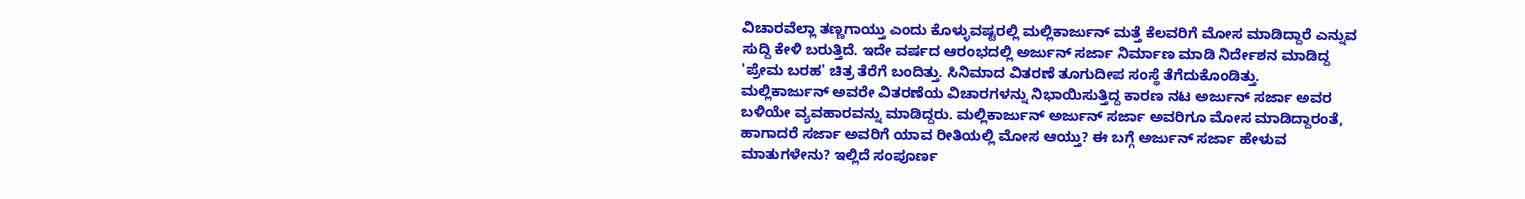ವಿಚಾರವೆಲ್ಲಾ ತಣ್ಣಗಾಯ್ತು ಎಂದು ಕೊಳ್ಳುವಷ್ಟರಲ್ಲಿ ಮಲ್ಲಿಕಾರ್ಜುನ್ ಮತ್ತೆ ಕೆಲವರಿಗೆ ಮೋಸ ಮಾಡಿದ್ದಾರೆ ಎನ್ನುವ ಸುದ್ದಿ ಕೇಳಿ ಬರುತ್ತಿದೆ. ಇದೇ ವರ್ಷದ ಆರಂಭದಲ್ಲಿ ಅರ್ಜುನ್ ಸರ್ಜಾ ನಿರ್ಮಾಣ ಮಾಡಿ ನಿರ್ದೇಶನ ಮಾಡಿದ್ದ 'ಪ್ರೇಮ ಬರಹ' ಚಿತ್ರ ತೆರೆಗೆ ಬಂದಿತ್ತು. ಸಿನಿಮಾದ ವಿತರಣೆ ತೂಗುದೀಪ ಸಂಸ್ಥೆ ತೆಗೆದುಕೊಂಡಿತ್ತು.
ಮಲ್ಲಿಕಾರ್ಜುನ್ ಅವರೇ ವಿತರಣೆಯ ವಿಚಾರಗಳನ್ನು ನಿಭಾಯಿಸುತ್ತಿದ್ದ ಕಾರಣ ನಟ ಅರ್ಜುನ್ ಸರ್ಜಾ ಅವರ ಬಳಿಯೇ ವ್ಯವಹಾರವನ್ನು ಮಾಡಿದ್ದರು. ಮಲ್ಲಿಕಾರ್ಜುನ್ ಅರ್ಜುನ್ ಸರ್ಜಾ ಅವರಿಗೂ ಮೋಸ ಮಾಡಿದ್ದಾರಂತೆ, ಹಾಗಾದರೆ ಸರ್ಜಾ ಅವರಿಗೆ ಯಾವ ರೀತಿಯಲ್ಲಿ ಮೋಸ ಆಯ್ತು? ಈ ಬಗ್ಗೆ ಅರ್ಜುನ್ ಸರ್ಜಾ ಹೇಳುವ ಮಾತುಗಳೇನು? ಇಲ್ಲಿದೆ ಸಂಪೂರ್ಣ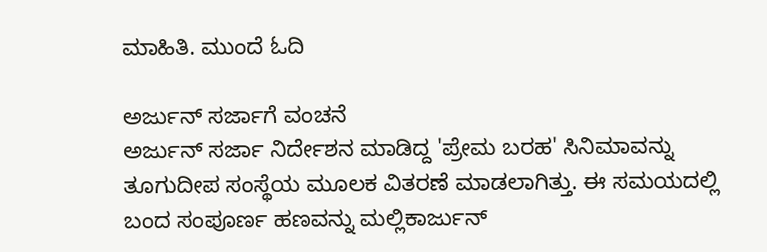ಮಾಹಿತಿ. ಮುಂದೆ ಓದಿ

ಅರ್ಜುನ್ ಸರ್ಜಾಗೆ ವಂಚನೆ
ಅರ್ಜುನ್ ಸರ್ಜಾ ನಿರ್ದೇಶನ ಮಾಡಿದ್ದ 'ಪ್ರೇಮ ಬರಹ' ಸಿನಿಮಾವನ್ನು ತೂಗುದೀಪ ಸಂಸ್ಥೆಯ ಮೂಲಕ ವಿತರಣೆ ಮಾಡಲಾಗಿತ್ತು. ಈ ಸಮಯದಲ್ಲಿ ಬಂದ ಸಂಪೂರ್ಣ ಹಣವನ್ನು ಮಲ್ಲಿಕಾರ್ಜುನ್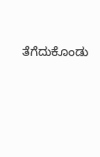ತೆಗೆದುಕೊಂಡು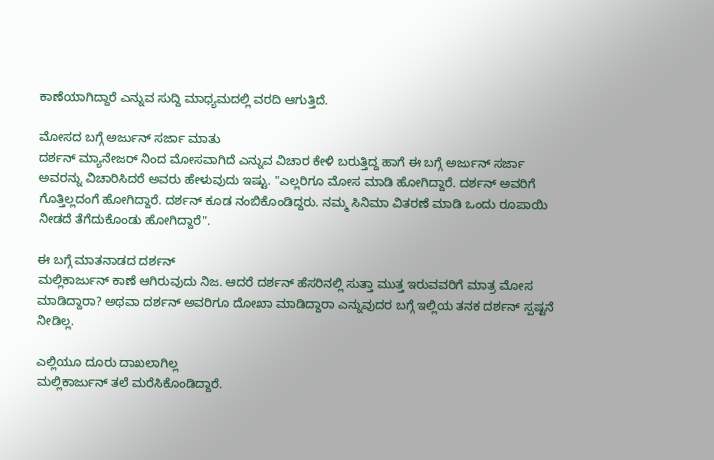ಕಾಣೆಯಾಗಿದ್ದಾರೆ ಎನ್ನುವ ಸುದ್ದಿ ಮಾಧ್ಯಮದಲ್ಲಿ ವರದಿ ಆಗುತ್ತಿದೆ.

ಮೋಸದ ಬಗ್ಗೆ ಅರ್ಜುನ್ ಸರ್ಜಾ ಮಾತು
ದರ್ಶನ್ ಮ್ಯಾನೇಜರ್ ನಿಂದ ಮೋಸವಾಗಿದೆ ಎನ್ನುವ ವಿಚಾರ ಕೇಳಿ ಬರುತ್ತಿದ್ದ ಹಾಗೆ ಈ ಬಗ್ಗೆ ಅರ್ಜುನ್ ಸರ್ಜಾ ಅವರನ್ನು ವಿಚಾರಿಸಿದರೆ ಅವರು ಹೇಳುವುದು ಇಷ್ಟು. "ಎಲ್ಲರಿಗೂ ಮೋಸ ಮಾಡಿ ಹೋಗಿದ್ದಾರೆ. ದರ್ಶನ್ ಅವರಿಗೆ ಗೊತ್ತಿಲ್ಲದಂಗೆ ಹೋಗಿದ್ದಾರೆ. ದರ್ಶನ್ ಕೂಡ ನಂಬಿಕೊಂಡಿದ್ದರು. ನಮ್ಮ ಸಿನಿಮಾ ವಿತರಣೆ ಮಾಡಿ ಒಂದು ರೂಪಾಯಿ ನೀಡದೆ ತೆಗೆದುಕೊಂಡು ಹೋಗಿದ್ದಾರೆ".

ಈ ಬಗ್ಗೆ ಮಾತನಾಡದ ದರ್ಶನ್
ಮಲ್ಲಿಕಾರ್ಜುನ್ ಕಾಣೆ ಆಗಿರುವುದು ನಿಜ. ಆದರೆ ದರ್ಶನ್ ಹೆಸರಿನಲ್ಲಿ ಸುತ್ತಾ ಮುತ್ತ ಇರುವವರಿಗೆ ಮಾತ್ರ ಮೋಸ ಮಾಡಿದ್ದಾರಾ? ಅಥವಾ ದರ್ಶನ್ ಅವರಿಗೂ ದೋಖಾ ಮಾಡಿದ್ದಾರಾ ಎನ್ನುವುದರ ಬಗ್ಗೆ ಇಲ್ಲಿಯ ತನಕ ದರ್ಶನ್ ಸ್ಪಷ್ಟನೆ ನೀಡಿಲ್ಲ.

ಎಲ್ಲಿಯೂ ದೂರು ದಾಖಲಾಗಿಲ್ಲ
ಮಲ್ಲಿಕಾರ್ಜುನ್ ತಲೆ ಮರೆಸಿಕೊಂಡಿದ್ದಾರೆ.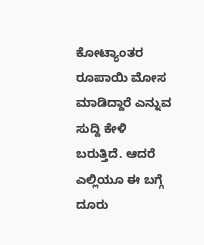ಕೋಟ್ಯಾಂತರ ರೂಪಾಯಿ ಮೋಸ ಮಾಡಿದ್ದಾರೆ ಎನ್ನುವ ಸುದ್ದಿ ಕೇಳಿ ಬರುತ್ತಿದೆ. ಆದರೆ ಎಲ್ಲಿಯೂ ಈ ಬಗ್ಗೆ ದೂರು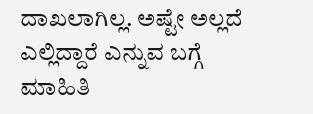ದಾಖಲಾಗಿಲ್ಲ. ಅಷ್ಟೇ ಅಲ್ಲದೆ ಎಲ್ಲಿದ್ದಾರೆ ಎನ್ನುವ ಬಗ್ಗೆ ಮಾಹಿತಿ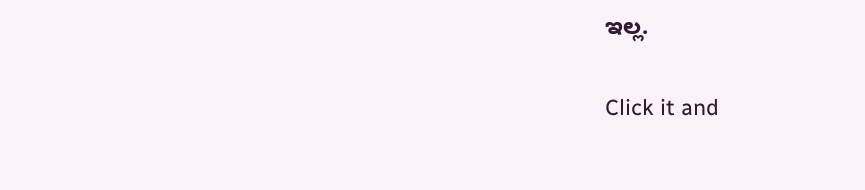ಇಲ್ಲ.


Click it and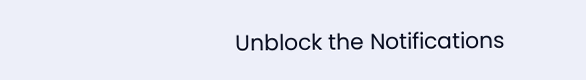Unblock the Notifications